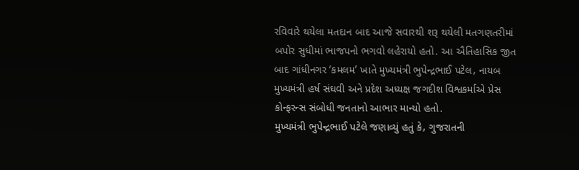રવિવારે થયેલા મતદાન બાદ આજે સવારથી શરૂ થયેલી મતગણતરીમાં બપોર સુધીમાં ભાજપનો ભગવો લહેરાયો હતો. આ ઐતિહાસિક જીત બાદ ગાંધીનગર ‘કમલમ’ ખાતે મુખ્યમંત્રી ભુપેન્દ્રભાઈ પટેલ, નાયબ મુખ્યમંત્રી હર્ષ સંઘવી અને પ્રદેશ અધ્યક્ષ જગદીશ વિશ્વકર્માએ પ્રેસ કોન્ફરન્સ સંબોધી જનતાનો આભાર માન્યો હતો.
મુખ્યમંત્રી ભુપેન્દ્રભાઈ પટેલે જણાવ્યું હતું કે, ગુજરાતની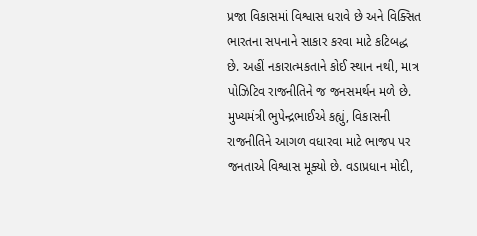પ્રજા વિકાસમાં વિશ્વાસ ધરાવે છે અને વિક્સિત ભારતના સપનાને સાકાર કરવા માટે કટિબદ્ધ છે. અહીં નકારાત્મકતાને કોઈ સ્થાન નથી, માત્ર પોઝિટિવ રાજનીતિને જ જનસમર્થન મળે છે.
મુખ્યમંત્રી ભુપેન્દ્રભાઈએ કહ્યું, વિકાસની રાજનીતિને આગળ વધારવા માટે ભાજપ પર જનતાએ વિશ્વાસ મૂક્યો છે. વડાપ્રધાન મોદી,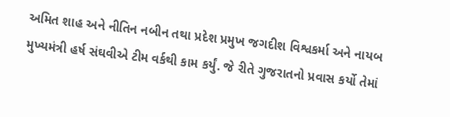અમિત શાહ અને નીતિન નબીન તથા પ્રદેશ પ્રમુખ જગદીશ વિશ્વકર્મા અને નાયબ મુખ્યમંત્રી હર્ષ સંઘવીએ ટીમ વર્કથી કામ કર્યું. જે રીતે ગુજરાતનો પ્રવાસ કર્યો તેમાં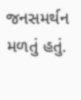જનસમર્થન મળતું હતું.